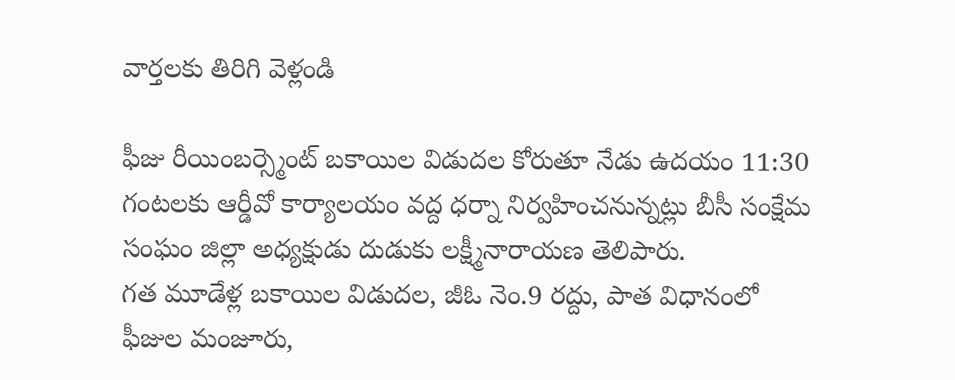వార్తలకు తిరిగి వెళ్లండి

ఫీజు రీయింబర్స్మెంట్ బకాయిల విడుదల కోరుతూ నేడు ఉదయం 11:30 గంటలకు ఆర్డీవో కార్యాలయం వద్ద ధర్నా నిర్వహించనున్నట్లు బీసీ సంక్షేమ సంఘం జిల్లా అధ్యక్షుడు దుడుకు లక్ష్మీనారాయణ తెలిపారు.
గత మూడేళ్ల బకాయిల విడుదల, జీఓ నెం.9 రద్దు, పాత విధానంలో ఫీజుల మంజూరు,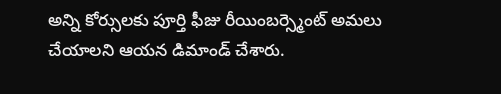అన్ని కోర్సులకు పూర్తి ఫీజు రీయింబర్స్మెంట్ అమలు చేయాలని ఆయన డిమాండ్ చేశారు.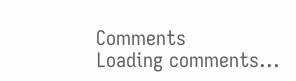Comments
Loading comments...